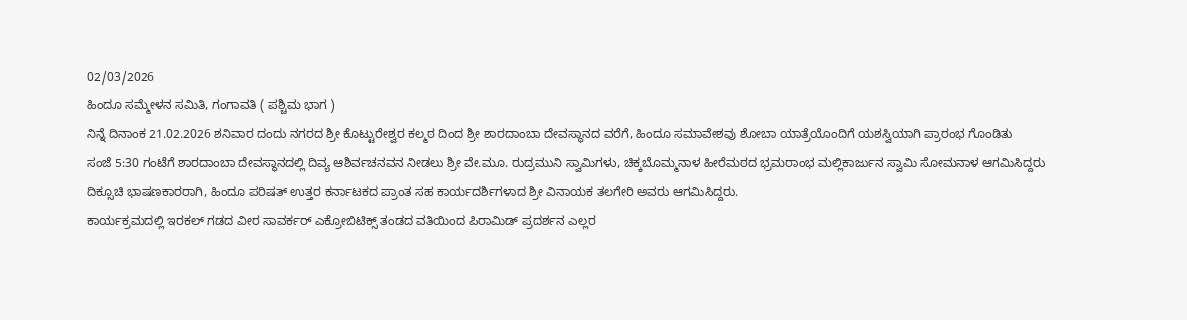02/03/2026
ಹಿಂದೂ ಸಮ್ಮೇಳನ ಸಮಿತಿ, ಗಂಗಾವತಿ ( ಪಶ್ಚಿಮ ಭಾಗ )
ನಿನ್ನೆ ದಿನಾಂಕ 21.02.2026 ಶನಿವಾರ ದಂದು ನಗರದ ಶ್ರೀ ಕೊಟ್ಟುರೇಶ್ವರ ಕಲ್ಮಠ ದಿಂದ ಶ್ರೀ ಶಾರದಾಂಬಾ ದೇವಸ್ಥಾನದ ವರೆಗೆ, ಹಿಂದೂ ಸಮಾವೇಶವು ಶೋಬಾ ಯಾತ್ರೆಯೊಂದಿಗೆ ಯಶಸ್ವಿಯಾಗಿ ಪ್ರಾರಂಭ ಗೊಂಡಿತು
ಸಂಜೆ 5:30 ಗಂಟೆಗೆ ಶಾರದಾಂಬಾ ದೇವಸ್ಥಾನದಲ್ಲಿ ದಿವ್ಯ ಆಶಿರ್ವಚನವನ ನೀಡಲು ಶ್ರೀ ವೇ.ಮೂ. ರುದ್ರಮುನಿ ಸ್ವಾಮಿಗಳು, ಚಿಕ್ಕಬೊಮ್ಮನಾಳ ಹೀರೆಮಠದ ಭ್ರಮರಾಂಭ ಮಲ್ಲಿಕಾರ್ಜುನ ಸ್ವಾಮಿ ಸೋಮನಾಳ ಆಗಮಿಸಿದ್ದರು
ದಿಕ್ಸೂಚಿ ಭಾಷಣಕಾರರಾಗಿ, ಹಿಂದೂ ಪರಿಷತ್ ಉತ್ತರ ಕರ್ನಾಟಕದ ಪ್ರಾಂತ ಸಹ ಕಾರ್ಯದರ್ಶಿಗಳಾದ ಶ್ರೀ ವಿನಾಯಕ ತಲಗೇರಿ ಅವರು ಆಗಮಿಸಿದ್ದರು.
ಕಾರ್ಯಕ್ರಮದಲ್ಲಿ ಇರಕಲ್ ಗಡದ ವೀರ ಸಾವರ್ಕರ್ ಎಕ್ರೋಬಿಟಿಕ್ಸ್ ತಂಡದ ವತಿಯಿಂದ ಪಿರಾಮಿಡ್ ಪ್ರದರ್ಶನ ಎಲ್ಲರ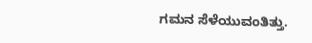ಗಮನ ಸೆಳೆಯುವಂತಿತ್ತು.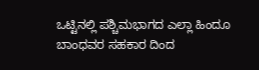ಒಟ್ಟಿನಲ್ಲಿ ಪಶ್ಚಿಮಭಾಗದ ಎಲ್ಲಾ ಹಿಂದೂ ಬಾಂಧವರ ಸಹಕಾರ ದಿಂದ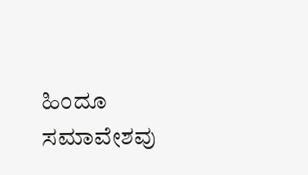ಹಿಂದೂ ಸಮಾವೇಶವು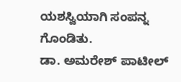ಯಶಸ್ವಿಯಾಗಿ ಸಂಪನ್ನ ಗೊಂಡಿತು.
ಡಾ. ಅಮರೇಶ್ ಪಾಟೀಲ್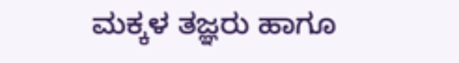ಮಕ್ಕಳ ತಜ್ಞರು ಹಾಗೂ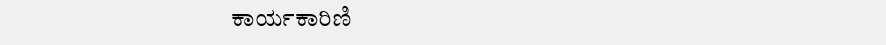ಕಾರ್ಯಕಾರಿಣಿ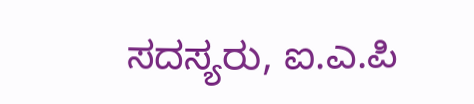ಸದಸ್ಯರು, ಐ.ಎ.ಪಿ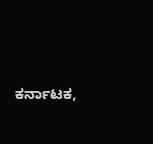ಕರ್ನಾಟಕ,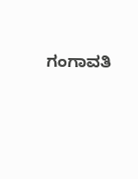ಗಂಗಾವತಿ